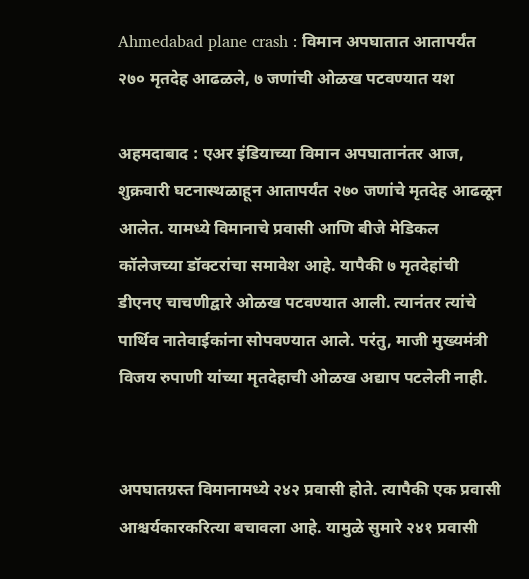Ahmedabad plane crash : विमान अपघातात आतापर्यंत २७० मृतदेह आढळले, ७ जणांची ओळख पटवण्यात यश

अहमदाबाद : एअर इंडियाच्या विमान अपघातानंतर आज, शुक्रवारी घटनास्थळाहून आतापर्यंत २७० जणांचे मृतदेह आढळून आलेत. यामध्ये विमानाचे प्रवासी आणि बीजे मेडिकल कॉलेजच्या डॉक्टरांचा समावेश आहे. यापैकी ७ मृतदेहांची डीएनए चाचणीद्वारे ओळख पटवण्यात आली. त्यानंतर त्यांचे पार्थिव नातेवाईकांना सोपवण्यात आले. परंतु, माजी मुख्यमंत्री विजय रुपाणी यांच्या मृतदेहाची ओळख अद्याप पटलेली नाही.


अपघातग्रस्त विमानामध्ये २४२ प्रवासी होते. त्यापैकी एक प्रवासी आश्चर्यकारकरित्या बचावला आहे. यामुळे सुमारे २४१ प्रवासी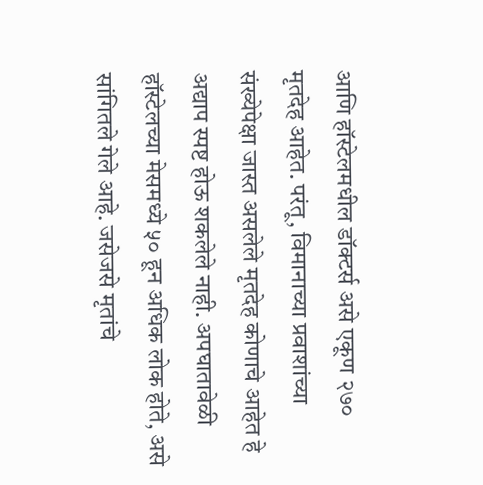आणि हॉस्टेलमधील डॉक्टर्स असे एकूण २७० मृतदेह आहेत. परंतू, विमानाच्या प्रवाशांच्या संख्येपेक्षा जास्त असलेले मृतदेह कोणाचे आहेत हे अद्याप स्पष्ट होऊ शकलेले नाही. अपघातावेळी हॉस्टेलच्या मेसमध्ये ५० हून अधिक लोक होते, असे सांगितले गेले आहे. जसेजसे मृतांचे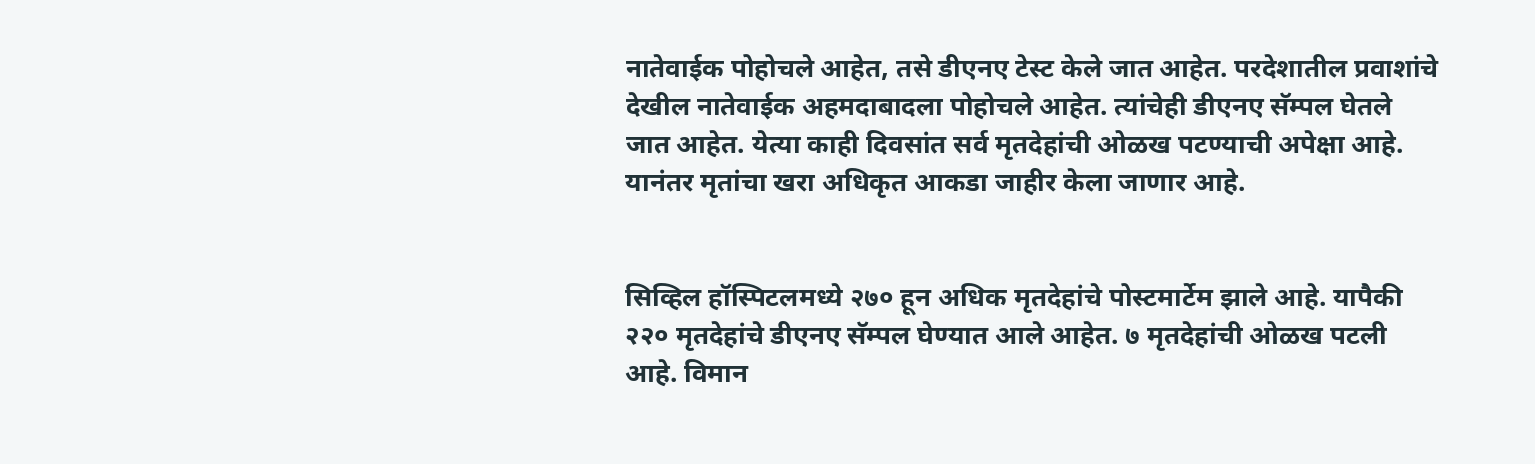नातेवाईक पोहोचले आहेत, तसे डीएनए टेस्ट केले जात आहेत. परदेशातील प्रवाशांचे देखील नातेवाईक अहमदाबादला पोहोचले आहेत. त्यांचेही डीएनए सॅम्पल घेतले जात आहेत. येत्या काही दिवसांत सर्व मृतदेहांची ओळख पटण्याची अपेक्षा आहे. यानंतर मृतांचा खरा अधिकृत आकडा जाहीर केला जाणार आहे.


सिव्हिल हॉस्पिटलमध्ये २७० हून अधिक मृतदेहांचे पोस्टमार्टेम झाले आहे. यापैकी २२० मृतदेहांचे डीएनए सॅम्पल घेण्यात आले आहेत. ७ मृतदेहांची ओळख पटली आहे. विमान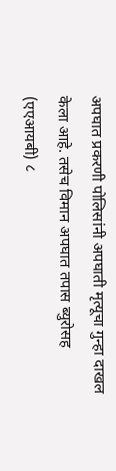अपघात प्रकरणी पोलिसांनी अपघाती मृत्यूचा गुन्हा दाखल केला आहे. तसेच विमान अपघात तपास ब्युरोसह (एएआयबी) ८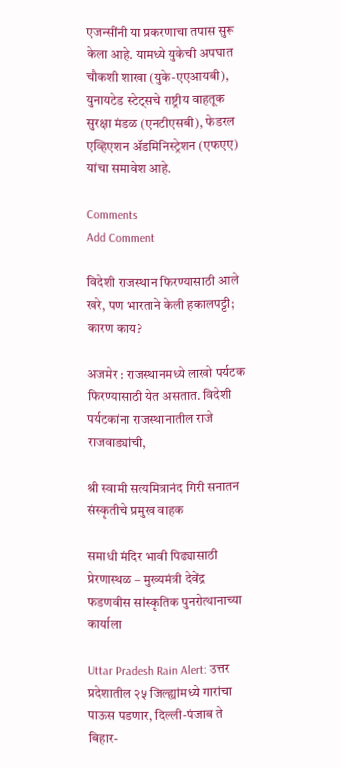एजन्सींनी या प्रकरणाचा तपास सुरू केला आहे. यामध्ये युकेची अपघात चौकशी शाखा (युके-एएआयबी), युनायटेड स्टेट्सचे राष्ट्रीय वाहतूक सुरक्षा मंडळ (एनटीएसबी), फेडरल एव्हिएशन ॲडमिनिस्ट्रेशन (एफएए) यांचा समावेश आहे.

Comments
Add Comment

विदेशी राजस्थान फिरण्यासाठी आले खरे, पण भारताने केली हकालपट्टी; कारण काय?

अजमेर : राजस्थानमध्ये लाखो पर्यटक फिरण्यासाठी येत असतात. विदेशी पर्यटकांना राजस्थानातील राजे राजवाड्यांची,

श्री स्वामी सत्यमित्रानंद गिरी सनातन संस्कृतीचे प्रमुख वाहक

समाधी मंदिर भावी पिढ्यासाठी प्रेरणास्थळ – मुख्यमंत्री देवेंद्र फडणवीस सांस्कृतिक पुनरोत्थानाच्या कार्याला

Uttar Pradesh Rain Alert: उत्तर प्रदेशातील २५ जिल्ह्यांमध्ये गारांचा पाऊस पडणार, दिल्ली-पंजाब ते बिहार-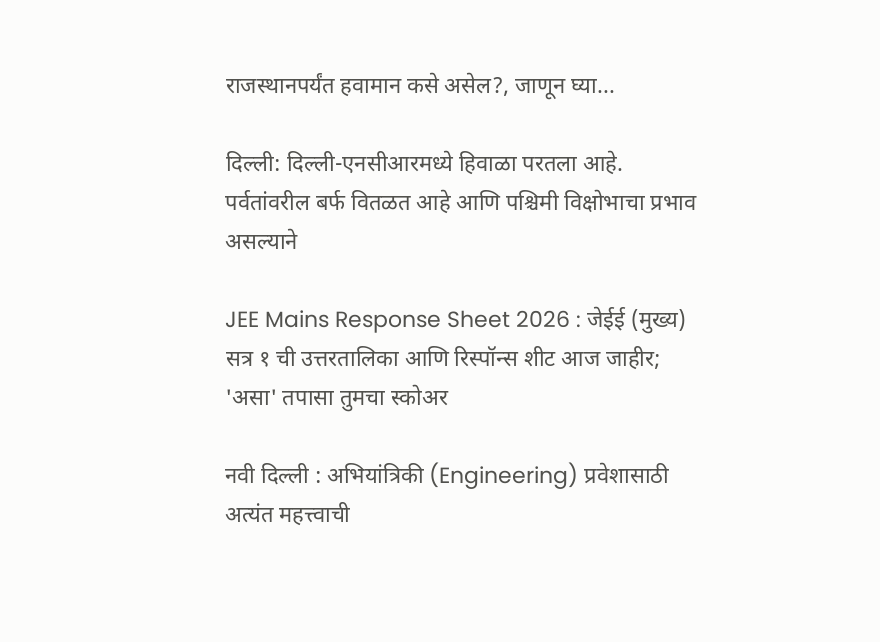राजस्थानपर्यंत हवामान कसे असेल?, जाणून घ्या...

दिल्ली: दिल्ली-एनसीआरमध्ये हिवाळा परतला आहे. पर्वतांवरील बर्फ वितळत आहे आणि पश्चिमी विक्षोभाचा प्रभाव असल्याने

JEE Mains Response Sheet 2026 : जेईई (मुख्य) सत्र १ ची उत्तरतालिका आणि रिस्पॉन्स शीट आज जाहीर; 'असा' तपासा तुमचा स्कोअर

नवी दिल्ली : अभियांत्रिकी (Engineering) प्रवेशासाठी अत्यंत महत्त्वाची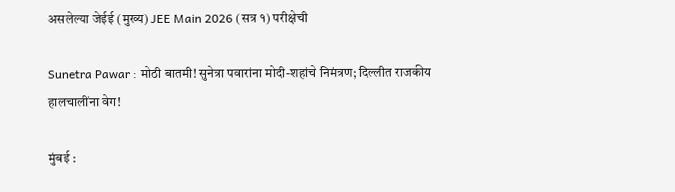असलेल्या जेईई (मुख्य) JEE Main 2026 (सत्र १) परीक्षेची

Sunetra Pawar : मोठी बातमी! सुनेत्रा पवारांना मोदी-शहांचे निमंत्रण; दिल्लीत राजकीय हालचालींना वेग!

मुंबई :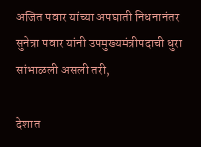अजित पवार यांच्या अपघाती निधनानंतर सुनेत्रा पवार यांनी उपमुख्यमंत्रीपदाची धुरा सांभाळली असली तरी,

देशात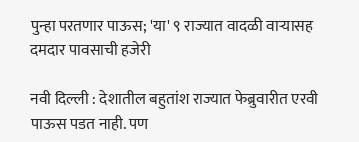पुन्हा परतणार पाऊस; 'या' ९ राज्यात वादळी वाऱ्यासह दमदार पावसाची हजेरी

नवी दिल्ली : देशातील बहुतांश राज्यात फेब्रुवारीत एरवी पाऊस पडत नाही. पण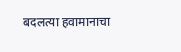बदलत्या हवामानाचा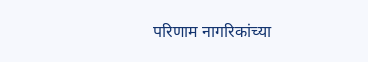परिणाम नागरिकांच्या